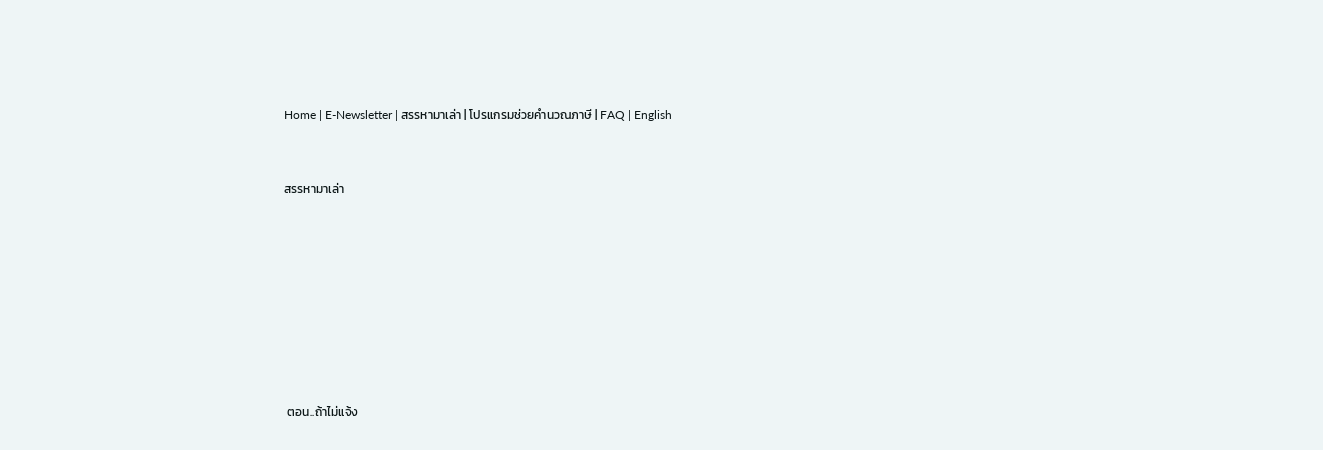Home | E-Newsletter | สรรหามาเล่า | โปรแกรมช่วยคำนวณภาษี | FAQ | English



สรรหามาเล่า











 ตอน..ถ้าไม่แจ้ง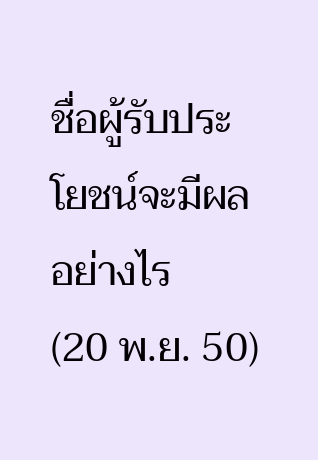ชื่อผู้รับประโยชน์จะมีผลอย่างไร                                       (20 พ.ย. 50)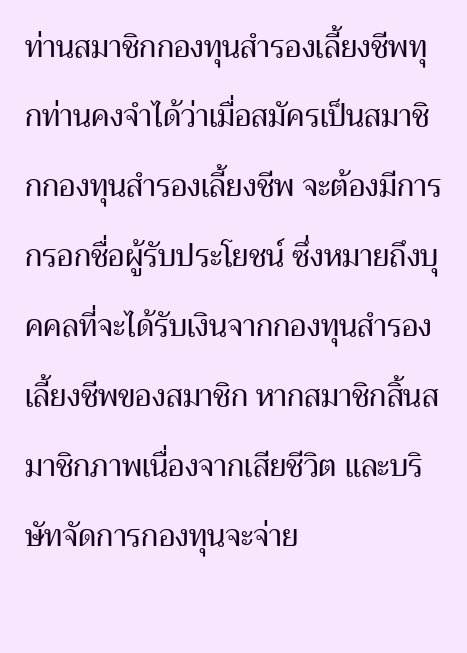ท่านสมาชิกกองทุนสำรองเลี้ยงชีพทุกท่านคงจำได้ว่าเมื่อสมัครเป็นสมาชิกกองทุนสำรองเลี้ยงชีพ จะต้องมีการกรอกชื่อผู้รับประโยชน์ ซึ่งหมายถึงบุคคลที่จะได้รับเงินจากกองทุนสำรองเลี้ยงชีพของสมาชิก หากสมาชิกสิ้นสมาชิกภาพเนื่องจากเสียชีวิต และบริษัทจัดการกองทุนจะจ่าย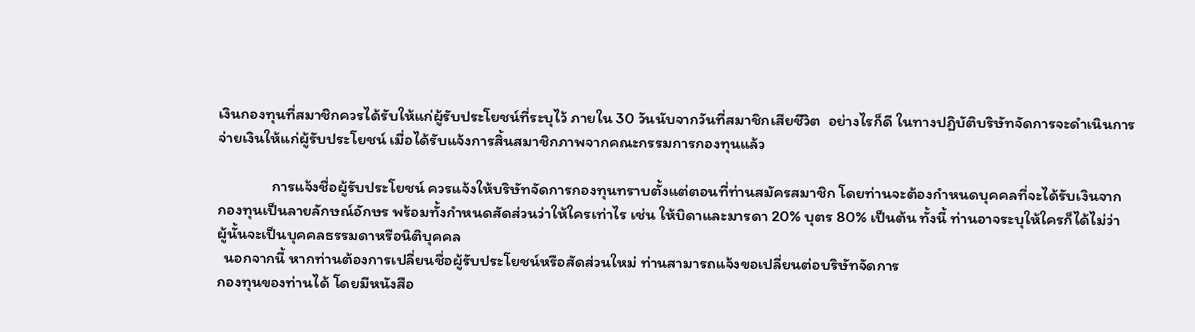เงินกองทุนที่สมาชิกควรได้รับให้แก่ผู้รับประโยชน์ที่ระบุไว้ ภายใน 30 วันนับจากวันที่สมาชิกเสียชีวิต  อย่างไรก็ดี ในทางปฏิบัติบริษัทจัดการจะดำเนินการจ่ายเงินให้แก่ผู้รับประโยชน์ เมื่อได้รับแจ้งการสิ้นสมาชิกภาพจากคณะกรรมการกองทุนแล้ว

               การแจ้งชื่อผู้รับประโยชน์ ควรแจ้งให้บริษัทจัดการกองทุนทราบตั้งแต่ตอนที่ท่านสมัครสมาชิก โดยท่านจะต้องกำหนดบุคคลที่จะได้รับเงินจาก
กองทุนเป็นลายลักษณ์อักษร พร้อมทั้งกำหนดสัดส่วนว่าให้ใครเท่าไร เช่น ให้บิดาและมารดา 20% บุตร 80% เป็นต้น ทั้งนี้ ท่านอาจระบุให้ใครก็ได้ไม่ว่า
ผู้นั้นจะเป็นบุคคลธรรมดาหรือนิติบุคคล
  นอกจากนี้ หากท่านต้องการเปลี่ยนชื่อผู้รับประโยชน์หรือสัดส่วนใหม่ ท่านสามารถแจ้งขอเปลี่ยนต่อบริษัทจัดการ
กองทุนของท่านได้ โดยมีหนังสือ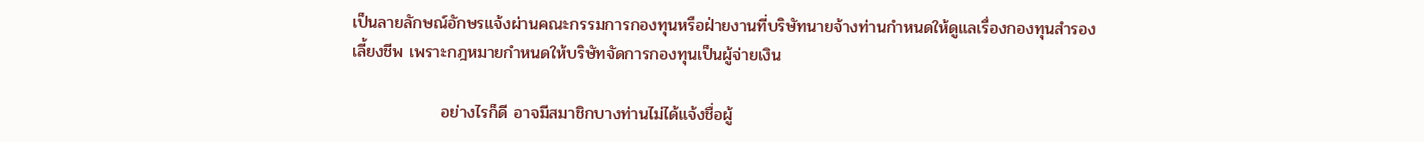เป็นลายลักษณ์อักษรแจ้งผ่านคณะกรรมการกองทุนหรือฝ่ายงานที่บริษัทนายจ้างท่านกำหนดให้ดูแลเรื่องกองทุนสำรอง
เลี้ยงชีพ เพราะกฎหมายกำหนดให้บริษัทจัดการกองทุนเป็นผู้จ่ายเงิน

               อย่างไรก็ดี อาจมีสมาชิกบางท่านไม่ได้แจ้งชื่อผู้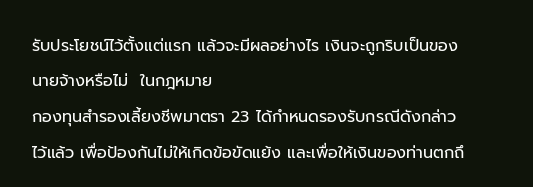รับประโยชน์ไว้ตั้งแต่แรก แล้วจะมีผลอย่างไร เงินจะถูกริบเป็นของนายจ้างหรือไม่  ในกฎหมาย
กองทุนสำรองเลี้ยงชีพมาตรา 23 ได้กำหนดรองรับกรณีดังกล่าวไว้แล้ว เพื่อป้องกันไม่ให้เกิดข้อขัดแย้ง และเพื่อให้เงินของท่านตกถึ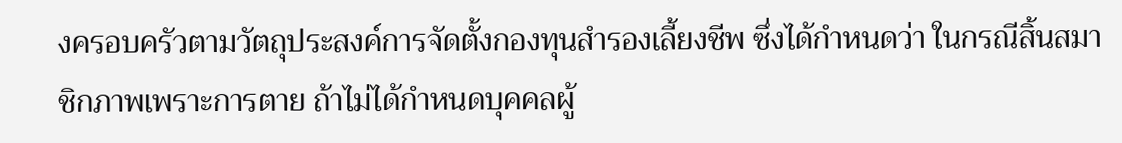งครอบครัวตามวัตถุประสงค์การจัดตั้งกองทุนสำรองเลี้ยงชีพ ซึ่งได้กำหนดว่า ในกรณีสิ้นสมาชิกภาพเพราะการตาย ถ้าไม่ได้กำหนดบุคคลผู้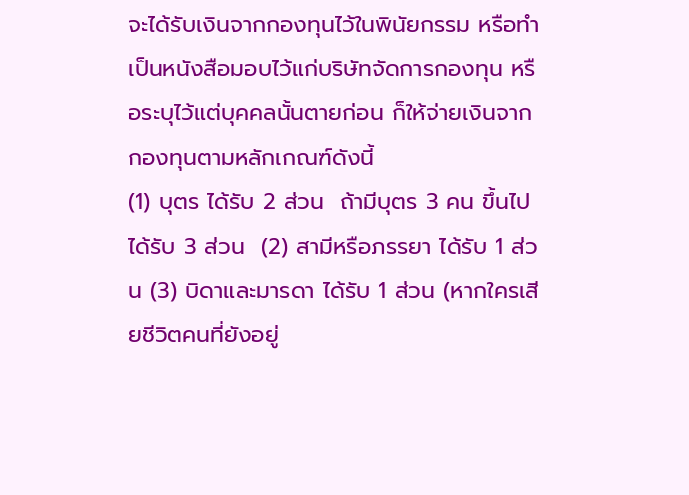จะได้รับเงินจากกองทุนไว้ในพินัยกรรม หรือทำเป็นหนังสือมอบไว้แก่บริษัทจัดการกองทุน หรือระบุไว้แต่บุคคลนั้นตายก่อน ก็ให้จ่ายเงินจากกองทุนตามหลักเกณฑ์ดังนี้
(1) บุตร ได้รับ 2 ส่วน  ถ้ามีบุตร 3 คน ขึ้นไปได้รับ 3 ส่วน  (2) สามีหรือภรรยา ได้รับ 1 ส่วน (3) บิดาและมารดา ได้รับ 1 ส่วน (หากใครเสียชีวิตคนที่ยังอยู่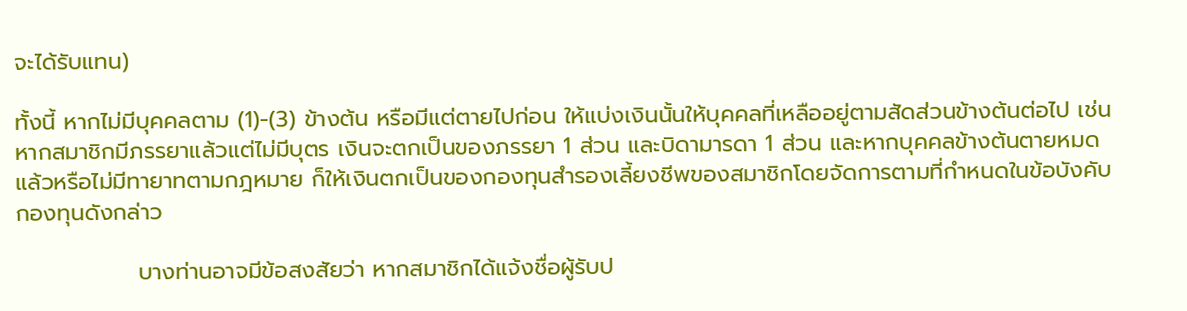จะได้รับแทน)

ทั้งนี้ หากไม่มีบุคคลตาม (1)-(3) ข้างต้น หรือมีแต่ตายไปก่อน ให้แบ่งเงินนั้นให้บุคคลที่เหลืออยู่ตามสัดส่วนข้างต้นต่อไป เช่น หากสมาชิกมีภรรยาแล้วแต่ไม่มีบุตร เงินจะตกเป็นของภรรยา 1 ส่วน และบิดามารดา 1 ส่วน และหากบุคคลข้างต้นตายหมดแล้วหรือไม่มีทายาทตามกฎหมาย ก็ให้เงินตกเป็นของกองทุนสำรองเลี้ยงชีพของสมาชิกโดยจัดการตามที่กำหนดในข้อบังคับกองทุนดังกล่าว

               บางท่านอาจมีข้อสงสัยว่า หากสมาชิกได้แจ้งชื่อผู้รับป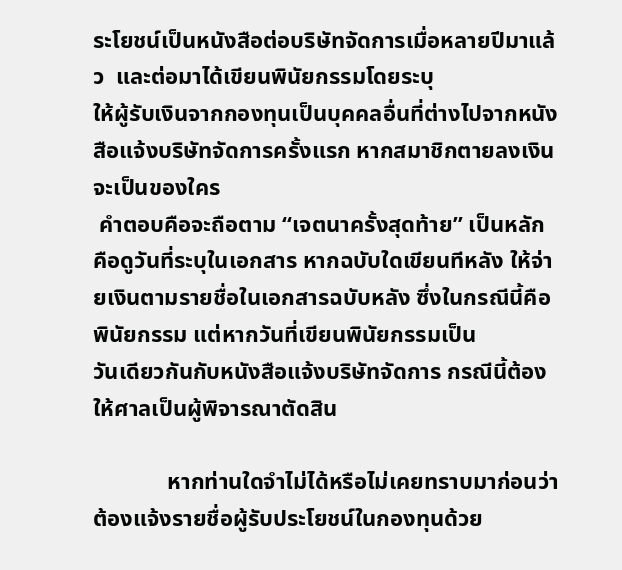ระโยชน์เป็นหนังสือต่อบริษัทจัดการเมื่อหลายปีมาแล้ว  และต่อมาได้เขียนพินัยกรรมโดยระบุ
ให้ผู้รับเงินจากกองทุนเป็นบุคคลอื่นที่ต่างไปจากหนังสือแจ้งบริษัทจัดการครั้งแรก หากสมาชิกตายลงเงินจะเป็นของใคร
 คำตอบคือจะถือตาม “เจตนาครั้งสุดท้าย” เป็นหลัก คือดูวันที่ระบุในเอกสาร หากฉบับใดเขียนทีหลัง ให้จ่ายเงินตามรายชื่อในเอกสารฉบับหลัง ซึ่งในกรณีนี้คือพินัยกรรม แต่หากวันที่เขียนพินัยกรรมเป็น
วันเดียวกันกับหนังสือแจ้งบริษัทจัดการ กรณีนี้ต้องให้ศาลเป็นผู้พิจารณาตัดสิน

             หากท่านใดจำไม่ได้หรือไม่เคยทราบมาก่อนว่าต้องแจ้งรายชื่อผู้รับประโยชน์ในกองทุนด้วย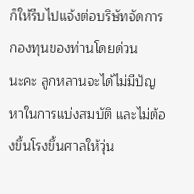ก็ให้รีบไปแจ้งต่อบริษัทจัดการกองทุนของท่านโดยด่วน
นะคะ ลูกหลานจะได้ไม่มีปัญหาในการแบ่งสมบัติ และไม่ต้องขึ้นโรงขึ้นศาลให้วุ่น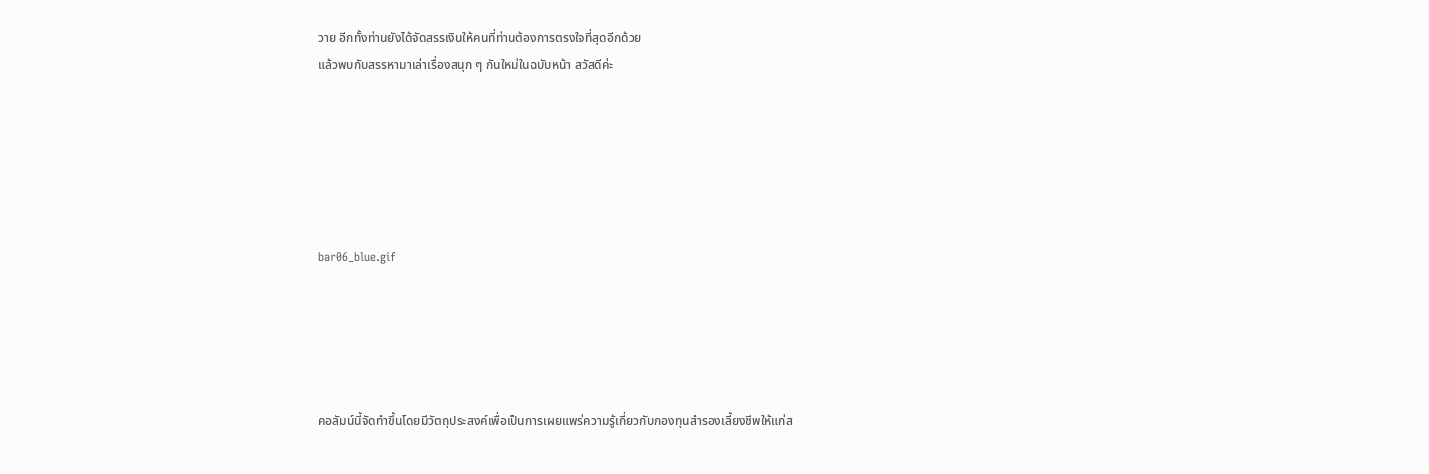วาย อีกทั้งท่านยังได้จัดสรรเงินให้คนที่ท่านต้องการตรงใจที่สุดอีกด้วย
แล้วพบกับสรรหามาเล่าเรื่องสนุก ๆ กันใหม่ในฉบับหน้า สวัสดีค่ะ






bar06_blue.gif





คอลัมน์นี้จัดทำขึ้นโดยมีวัตถุประสงค์เพื่อเป็นการเผยแพร่ความรู้เกี่ยวกับกองทุนสำรองเลี้ยงชีพให้แก่ส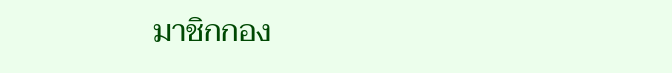มาชิกกอง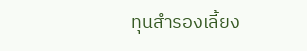ทุนสำรองเลี้ยง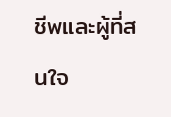ชีพและผู้ที่สนใจ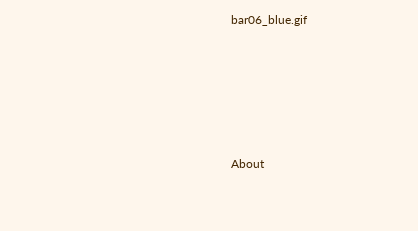bar06_blue.gif





About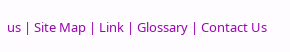us | Site Map | Link | Glossary | Contact Us